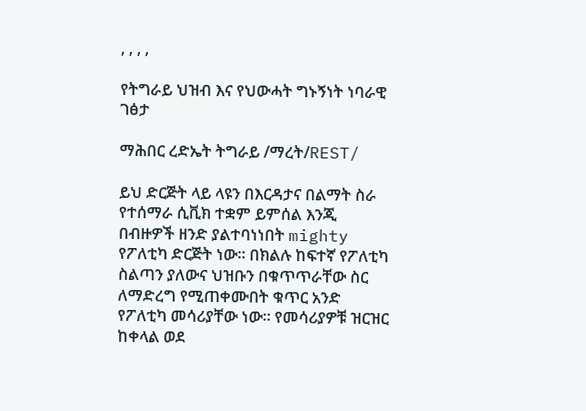, , , ,

የትግራይ ህዝብ እና የህውሓት ግኑኝነት ነባራዊ ገፅታ

ማሕበር ረድኤት ትግራይ /ማረት/REST/

ይህ ድርጅት ላይ ላዩን በእርዳታና በልማት ስራ የተሰማራ ሲቪክ ተቋም ይምሰል እንጂ በብዙዎች ዘንድ ያልተባነነበት mighty የፖለቲካ ድርጅት ነው። በክልሉ ከፍተኛ የፖለቲካ ስልጣን ያለውና ህዝቡን በቁጥጥራቸው ስር ለማድረግ የሚጠቀሙበት ቁጥር አንድ የፖለቲካ መሳሪያቸው ነው። የመሳሪያዎቹ ዝርዝር ከቀላል ወደ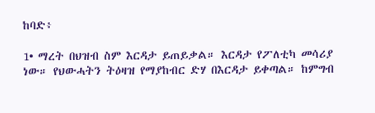ከባድ፥

1• ማረት በህዝብ ስም እርዳታ ይጠይቃል። እርዳታ የፖለቲካ መሳሪያ ነው። የህውሓትን ትዕዛዝ የማያከብር ድሃ በእርዳታ ይቀጣል። ከምግብ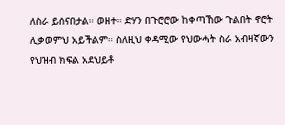ለስራ ይሰናበታል። ወዘተ። ድሃን በጉሮሮው ከቀጣኸው ጉልበት ኖሮት ሊቃወምህ አይችልም። ስለዚህ ቀዳሚው የህውሓት ስራ አብዛኛውን የህዝብ ክፍል አደህይቶ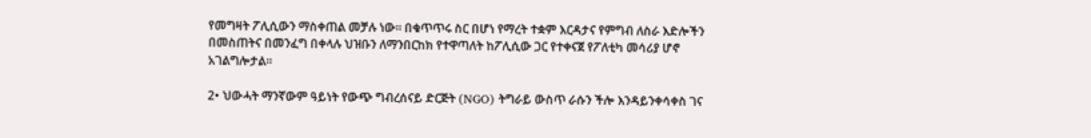የመግዛት ፖሊሲውን ማስቀጠል መቻሉ ነው። በቁጥጥሩ ስር በሆነ የማረት ተቋም እርዳታና የምግብ ለስራ እድሎችን በመስጠትና በመንፈግ በቀላሉ ህዝቡን ለማንበርከክ የተዋጣለት ከፖሊሲው ጋር የተቀናጀ የፖለቲካ መሳሪያ ሆኖ አገልግሎታል።

2• ህውሓት ማንኛውም ዓይነት የውጭ ግብረሰናይ ድርጅት (NGO) ትግራይ ውስጥ ራሱን ችሎ እንዳይንቀሳቀስ ገና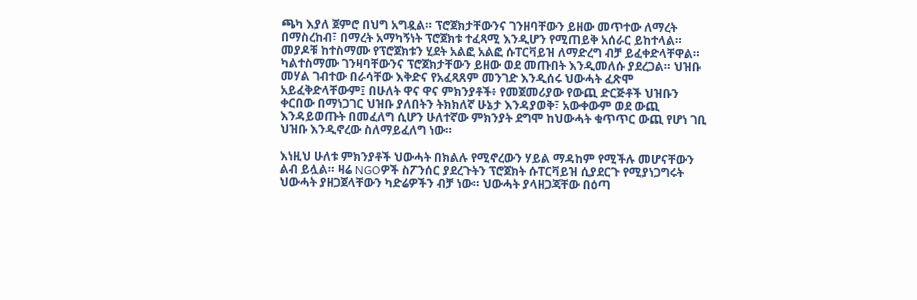ጫካ እያለ ጀምሮ በህግ አግዷል። ፕሮጀክታቸውንና ገንዘባቸውን ይዘው መጥተው ለማረት በማስረከብ፣ በማረት አማካኝነት ፕሮጀክቱ ተፈጻሚ እንዲሆን የሚጠይቅ አሰራር ይከተላል። መያዶቹ ከተስማሙ የፕሮጀክቱን ሂደት አልፎ አልፎ ሱፐርቫይዝ ለማድረግ ብቻ ይፈቀድላቸዋል። ካልተስማሙ ገንዛባቸውንና ፕሮጀክታቸውን ይዘው ወደ መጡበት እንዲመለሱ ያደረጋል። ህዝቡ መሃል ገብተው በራሳቸው እቅድና የአፈጻጸም መንገድ እንዲሰሩ ህውሓት ፈጽሞ አይፈቅድላቸውም፤ በሁለት ዋና ዋና ምክንያቶች፥ የመጀመሪያው የውጪ ድርጅቶች ህዝቡን ቀርበው በማነጋገር ህዝቡ ያለበትን ትክክለኛ ሁኔታ እንዳያወቅ፣ አውቀውም ወደ ውጪ እንዳይወጡት በመፈለግ ሲሆን ሁለተኛው ምክንያት ደግሞ ከህውሓት ቁጥጥር ውጪ የሆነ ገቢ ህዝቡ እንዲኖረው ስለማይፈለግ ነው።

እነዚህ ሁለቱ ምክንያቶች ህውሓት በክልሉ የሚኖረውን ሃይል ማዳከም የሚችሉ መሆናቸውን ልብ ይሏል። ዛሬ NGOዎች ስፖንሰር ያደረጉትን ፕሮጀክት ሱፐርቫይዝ ሲያደርጉ የሚያነጋግሩት ህውሓት ያዘጋጀላቸውን ካድሬዎችን ብቻ ነው። ህውሓት ያላዘጋጃቸው በዕጣ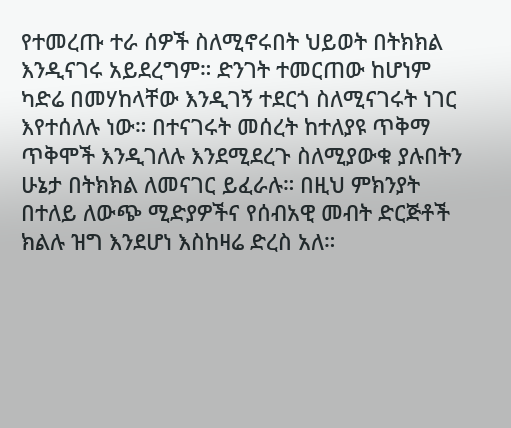የተመረጡ ተራ ሰዎች ስለሚኖሩበት ህይወት በትክክል እንዲናገሩ አይደረግም። ድንገት ተመርጠው ከሆነም ካድሬ በመሃከላቸው እንዲገኝ ተደርጎ ስለሚናገሩት ነገር እየተሰለሉ ነው። በተናገሩት መሰረት ከተለያዩ ጥቅማ ጥቅሞች እንዲገለሉ እንደሚደረጉ ስለሚያውቁ ያሉበትን ሁኔታ በትክክል ለመናገር ይፈራሉ። በዚህ ምክንያት በተለይ ለውጭ ሚድያዎችና የሰብአዊ መብት ድርጅቶች ክልሉ ዝግ እንደሆነ እስከዛሬ ድረስ አለ።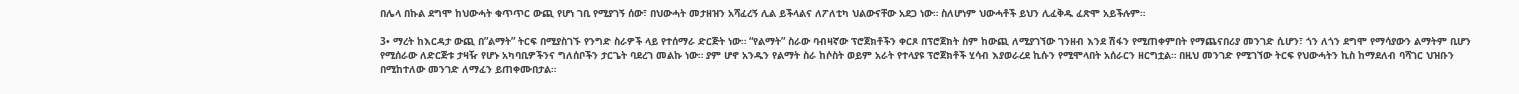በሌላ በኩል ደግሞ ከህውሓት ቁጥጥር ውጪ የሆነ ገቢ የሚያገኝ ሰው፣ በህውሓት መታዘዝን አሻፈረኝ ሊል ይችላልና ለፖለቲካ ህልውናቸው አደጋ ነው። ስለሆነም ህውሓቶች ይህን ሊፈቅዱ ፈጽሞ አይችሉም።

3• ማረት ከእርዳታ ውጪ በ”ልማት” ትርፍ በሚያስገኙ የንግድ ስራዎች ላይ የተሰማራ ድርጅት ነው። “የልማት” ስራው ባብዛኛው ፕሮጀክቶችን ቀርጾ በፕሮጀክት ስም ከውጪ ለሚያገኘው ገንዘብ እንደ ሽፋን የሚጠቀምበት የማጨናበሪያ መንገድ ሲሆን፣ ጎን ለጎን ደግሞ የማሳያውን ልማትም ቢሆን የሚሰራው ለድርጅቱ ታዛዥ የሆኑ አካባቢዎችንና ግለሰቦችን ታርጌት ባደረገ መልኩ ነው። ያም ሆኖ አንዱን የልማት ስራ ከሶስት ወይም አራት የተላያዩ ፕሮጀክቶች ሂሳብ እያወራረደ ኪሱን የሚሞላበት አሰራርን ዘርግቷል። በዚህ መንገድ የሚገኘው ትርፍ የህውሓትን ኪስ ከማደለብ ባሻገር ህዝቡን በሚከተለው መንገድ ለማፈን ይጠቀሙበታል።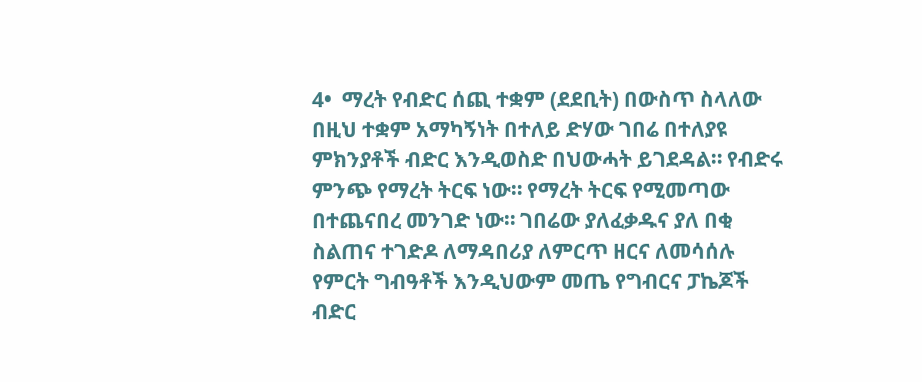4•  ማረት የብድር ሰጪ ተቋም (ደደቢት) በውስጥ ስላለው በዚህ ተቋም አማካኝነት በተለይ ድሃው ገበሬ በተለያዩ ምክንያቶች ብድር እንዲወስድ በህውሓት ይገደዳል። የብድሩ ምንጭ የማረት ትርፍ ነው። የማረት ትርፍ የሚመጣው በተጨናበረ መንገድ ነው። ገበሬው ያለፈቃዱና ያለ በቂ ስልጠና ተገድዶ ለማዳበሪያ ለምርጥ ዘርና ለመሳሰሉ የምርት ግብዓቶች እንዲህውም መጤ የግብርና ፓኬጆች ብድር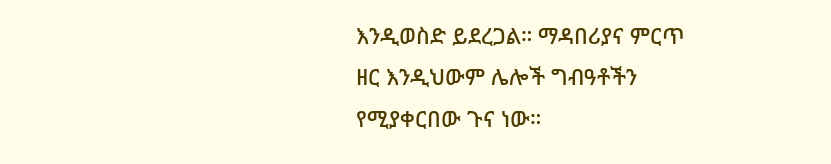እንዲወስድ ይደረጋል። ማዳበሪያና ምርጥ ዘር እንዲህውም ሌሎች ግብዓቶችን የሚያቀርበው ጉና ነው።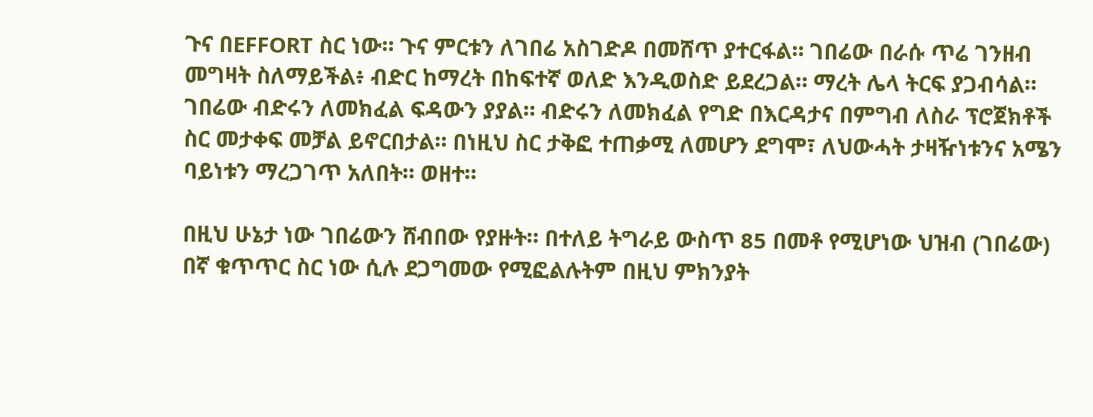ጉና በEFFORT ስር ነው። ጉና ምርቱን ለገበሬ አስገድዶ በመሸጥ ያተርፋል። ገበሬው በራሱ ጥሬ ገንዘብ መግዛት ስለማይችል፥ ብድር ከማረት በከፍተኛ ወለድ እንዲወስድ ይደረጋል። ማረት ሌላ ትርፍ ያጋብሳል። ገበሬው ብድሩን ለመክፈል ፍዳውን ያያል። ብድሩን ለመክፈል የግድ በእርዳታና በምግብ ለስራ ፕሮጀክቶች ስር መታቀፍ መቻል ይኖርበታል። በነዚህ ስር ታቅፎ ተጠቃሚ ለመሆን ደግሞ፣ ለህውሓት ታዛዥነቱንና አሜን ባይነቱን ማረጋገጥ አለበት። ወዘተ።

በዚህ ሁኔታ ነው ገበሬውን ሸብበው የያዙት። በተለይ ትግራይ ውስጥ 85 በመቶ የሚሆነው ህዝብ (ገበሬው) በኛ ቁጥጥር ስር ነው ሲሉ ደጋግመው የሚፎልሉትም በዚህ ምክንያት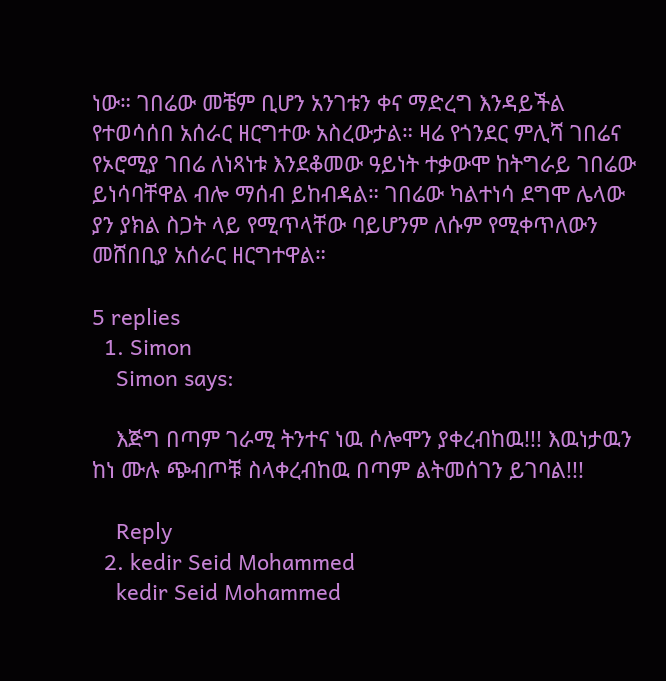ነው። ገበሬው መቼም ቢሆን አንገቱን ቀና ማድረግ እንዳይችል የተወሳሰበ አሰራር ዘርግተው አስረውታል። ዛሬ የጎንደር ምሊሻ ገበሬና የኦሮሚያ ገበሬ ለነጻነቱ እንደቆመው ዓይነት ተቃውሞ ከትግራይ ገበሬው ይነሳባቸዋል ብሎ ማሰብ ይከብዳል። ገበሬው ካልተነሳ ደግሞ ሌላው ያን ያክል ስጋት ላይ የሚጥላቸው ባይሆንም ለሱም የሚቀጥለውን መሸበቢያ አሰራር ዘርግተዋል።

5 replies
  1. Simon
    Simon says:

    እጅግ በጣም ገራሚ ትንተና ነዉ ሶሎሞን ያቀረብከዉ!!! እዉነታዉን ከነ ሙሉ ጭብጦቹ ስላቀረብከዉ በጣም ልትመሰገን ይገባል!!!

    Reply
  2. kedir Seid Mohammed
    kedir Seid Mohammed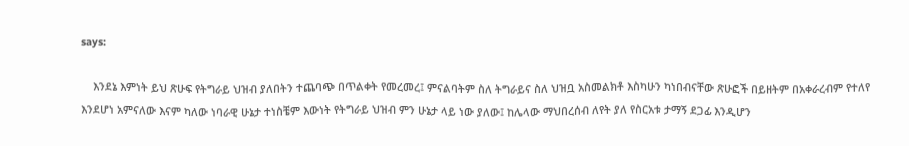says:

    እንደኔ እምነት ይህ ጽሁፍ የትግራይ ህዝብ ያለበትን ተጨባጭ በጥልቀት የመረመረ፤ ምናልባትም ስለ ትግራይና ስለ ህዝቧ አስመልክቶ እስካሁን ካነበብናቸው ጽሁፎች በይዘትም በአቀራረብም የተለየ እንደሆነ አምናለው እናም ካለው ነባራዊ ሁኔታ ተነስቼም እውነት የትግራይ ህዝብ ምን ሁኔታ ላይ ነው ያለው፤ ከሌላው ማህበረሰብ ለየት ያለ የስርአቱ ታማኝ ደጋፊ እንዲሆን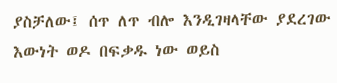ያስቻለው፤ ሰጥ ለጥ ብሎ እንዲገዛላቸው ያደረገው እውነት ወዶ በፍቃዱ ነው ወይስ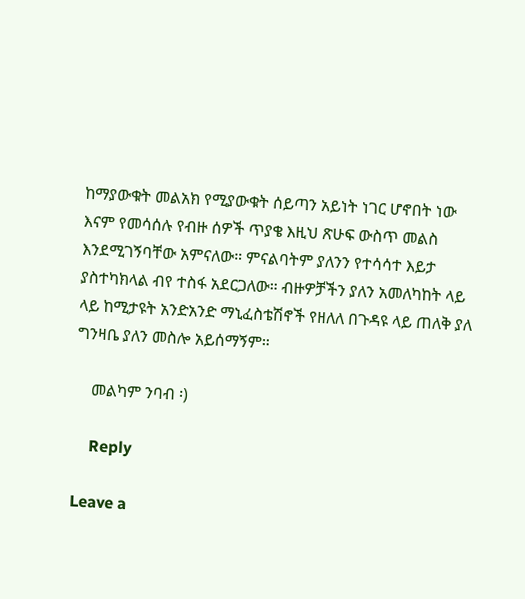ከማያውቁት መልአክ የሚያውቁት ሰይጣን አይነት ነገር ሆኖበት ነው እናም የመሳሰሉ የብዙ ሰዎች ጥያቄ እዚህ ጽሁፍ ውስጥ መልስ እንደሚገኝባቸው አምናለው። ምናልባትም ያለንን የተሳሳተ እይታ ያስተካክላል ብየ ተስፋ አደርጋለው። ብዙዎቻችን ያለን አመለካከት ላይ ላይ ከሚታዩት አንድአንድ ማኒፈስቴሽኖች የዘለለ በጉዳዩ ላይ ጠለቅ ያለ ግንዛቤ ያለን መስሎ አይሰማኝም።

    መልካም ንባብ ፡)

    Reply

Leave a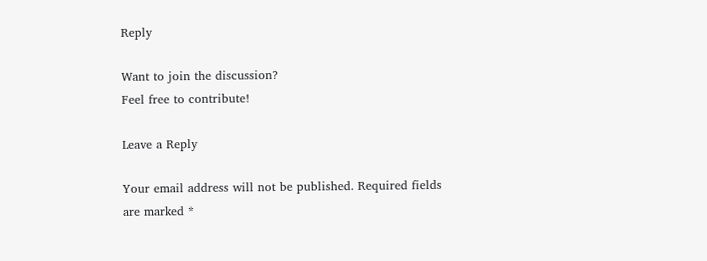Reply

Want to join the discussion?
Feel free to contribute!

Leave a Reply

Your email address will not be published. Required fields are marked *